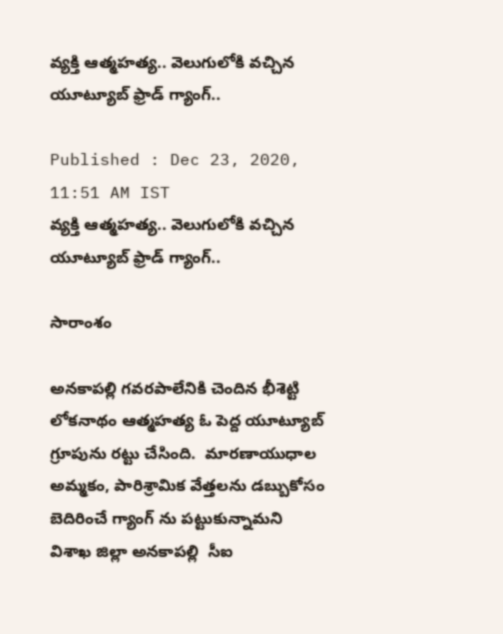వ్యక్తి ఆత్మహత్య.. వెలుగులోకి వచ్చిన యూట్యూబ్‌ ఫ్రాడ్ గ్యాంగ్..

Published : Dec 23, 2020, 11:51 AM IST
వ్యక్తి ఆత్మహత్య.. వెలుగులోకి వచ్చిన యూట్యూబ్‌ ఫ్రాడ్ గ్యాంగ్..

సారాంశం

అనకాపల్లి గవరపాలేనికి చెందిన భీశెట్టి లోకనాథం ఆత్మహత్య ఓ పెద్ద యూట్యూబ్ గ్రూపును రట్టు చేసింది.  మారణాయుధాల అమ్మకం, పారిశ్రామిక వేత్తలను డబ్బుకోసం బెదిరించే గ్యాంగ్ ను పట్టుకున్నామని విశాఖ జిల్లా అనకాపల్లి  సీఐ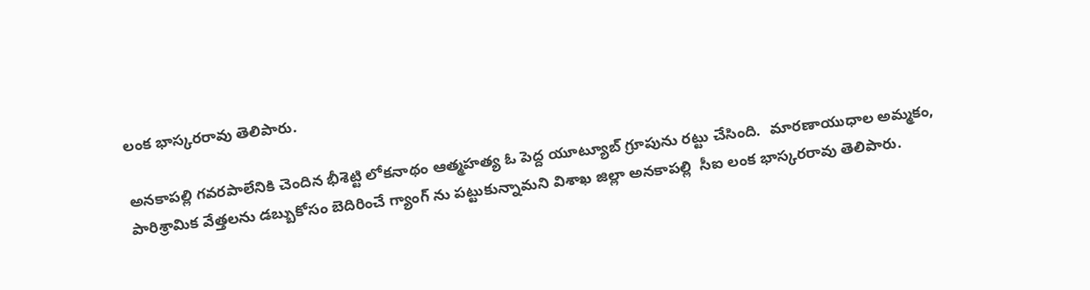లంక భాస్కరరావు తెలిపారు.

అనకాపల్లి గవరపాలేనికి చెందిన భీశెట్టి లోకనాథం ఆత్మహత్య ఓ పెద్ద యూట్యూబ్ గ్రూపును రట్టు చేసింది.  మారణాయుధాల అమ్మకం, పారిశ్రామిక వేత్తలను డబ్బుకోసం బెదిరించే గ్యాంగ్ ను పట్టుకున్నామని విశాఖ జిల్లా అనకాపల్లి  సీఐ లంక భాస్కరరావు తెలిపారు.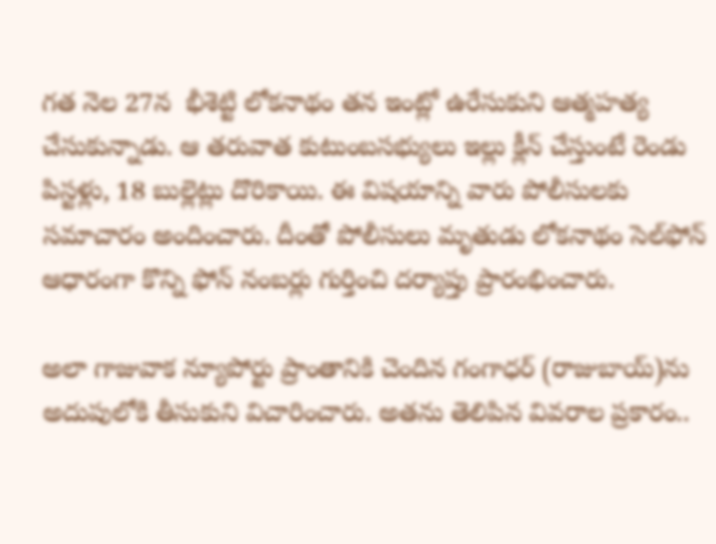గత నెల 27న  భీశెట్టి లోకనాథం తన ఇంట్లో ఉరేసుకుని ఆత్మహత్య చేసుకున్నాడు. ఆ తరువాత కుటుంబసభ్యులు ఇల్లు క్లీన్ చేస్తుంటే రెండు పిస్టళ్లు, 18 బుల్లెట్లు దొరికాయి. ఈ విషయాన్ని వారు పోలీసులకు సమాచారం అందించారు. దీంతో పోలీసులు మృతుడు లోకనాథం సెల్‌ఫోన్‌ ఆధారంగా కొన్ని ఫోన్‌ నంబర్లు గుర్తించి దర్యాప్తు ప్రారంభించారు.

అలా గాజువాక న్యూపోర్టు ప్రాంతానికి చెందిన గంగాధర్‌ (రాజుబాయ్‌)ను అదుపులోకి తీసుకుని విచారించారు. అతను తెలిపిన వివరాల ప్రకారం..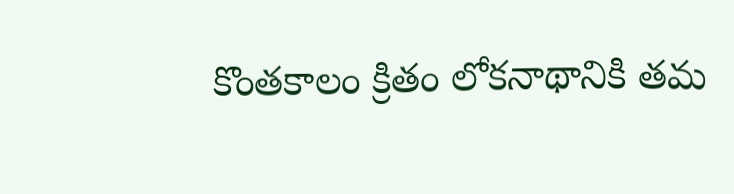కొంతకాలం క్రితం లోకనాథానికి తమ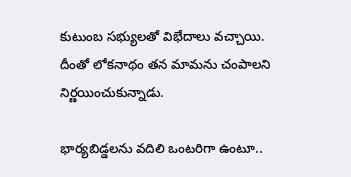కుటుంబ సభ్యులతో విభేదాలు వచ్చాయి. దీంతో లోకనాథం తన మామను చంపాలని నిర్ణయించుకున్నాడు.

భార్యబిడ్డలను వదిలి ఒంటరిగా ఉంటూ..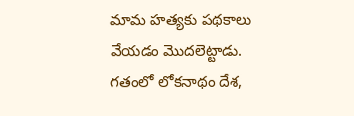మామ హత్యకు పథకాలు వేయడం మొదలెట్టాడు. గతంలో లోకనాథం దేశ,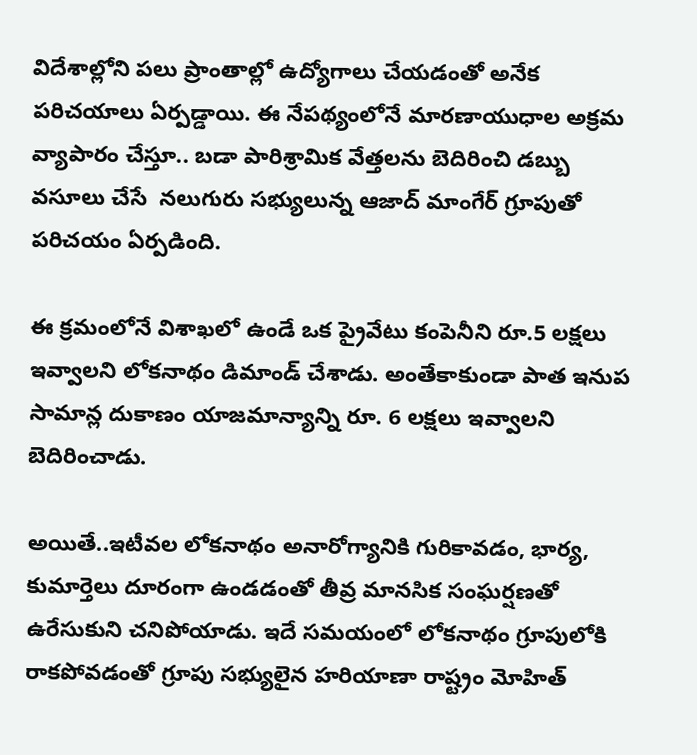విదేశాల్లోని పలు ప్రాంతాల్లో ఉద్యోగాలు చేయడంతో అనేక పరిచయాలు ఏర్పడ్డాయి. ఈ నేపథ్యంలోనే మారణాయుధాల అక్రమ వ్యాపారం చేస్తూ.. బడా పారిశ్రామిక వేత్తలను బెదిరించి డబ్బు వసూలు చేసే  నలుగురు సభ్యులున్న ఆజాద్‌ మాంగేర్‌ గ్రూపుతో పరిచయం ఏర్పడింది.

ఈ క్రమంలోనే విశాఖలో ఉండే ఒక ప్రైవేటు కంపెనీని రూ.5 లక్షలు ఇవ్వాలని లోకనాథం డిమాండ్‌ చేశాడు. అంతేకాకుండా పాత ఇనుప సామాన్ల దుకాణం యాజమాన్యాన్ని రూ. 6 లక్షలు ఇవ్వాలని బెదిరించాడు.

అయితే..ఇటీవల లోకనాథం అనారోగ్యానికి గురికావడం, భార్య, కుమార్తెలు దూరంగా ఉండడంతో తీవ్ర మానసిక సంఘర్షణతో ఉరేసుకుని చనిపోయాడు. ఇదే సమయంలో లోకనాథం గ్రూపులోకి రాకపోవడంతో గ్రూపు సభ్యులైన హరియాణా రాష్ట్రం మోహిత్‌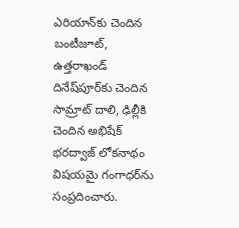ఎరియాన్‌కు చెందిన బంటీజూట్, ఉత్తరాఖండ్‌ దినేష్‌పూర్‌కు చెందిన సామ్రాట్‌ దాలి, ఢిల్లీకి చెందిన అభిషేక్‌ భరద్వాజ్‌ లోకనాథం విషయమై గంగాధర్‌ను సంప్రదించారు.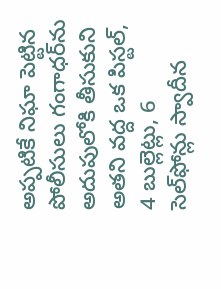అప్పటికే నిఘా పెట్టిన పోలీసులు గంగాధర్‌ను అదుపులోకి తీసుకుని అతని వద్ద ఒక పిస్టల్, 4 బుల్లెట్లు, 6 సెల్‌ఫోన్లు స్వాదీన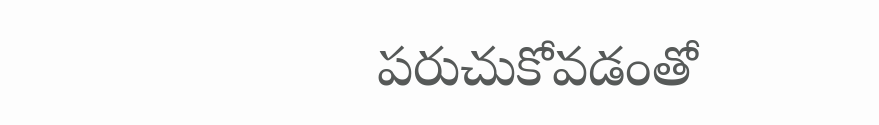పరుచుకోవడంతో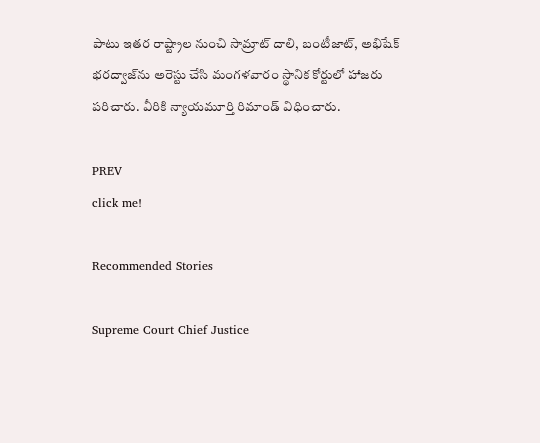పాటు ఇతర రాష్ట్రాల నుంచి సామ్రాట్‌ దాలి, బంటీజాట్, అభిషేక్‌ భరద్వాజ్‌ను అరెస్టు చేసి మంగళవారం స్థానిక కోర్టులో హాజరు పరిచారు. వీరికి న్యాయమూర్తి రిమాండ్‌ విధించారు.

PREV
click me!

Recommended Stories

Supreme Court Chief Justice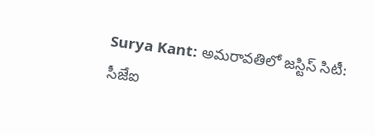Surya Kant: అమరావతిలో జస్టిస్ సిటీ: సీజేఐ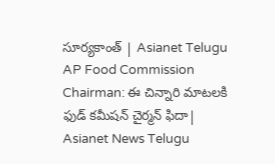సూర్యకాంత్ | Asianet Telugu
AP Food Commission Chairman: ఈ చిన్నారి మాటలకి ఫుడ్ కమీషన్ చైర్మన్ ఫిదా| Asianet News Telugu